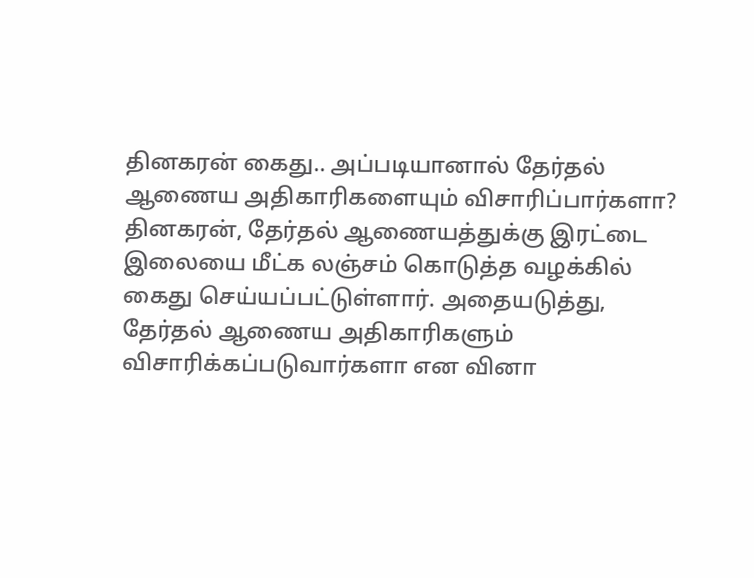தினகரன் கைது.. அப்படியானால் தேர்தல் ஆணைய அதிகாரிகளையும் விசாரிப்பார்களா?
தினகரன், தேர்தல் ஆணையத்துக்கு இரட்டை இலையை மீட்க லஞ்சம் கொடுத்த வழக்கில் கைது செய்யப்பட்டுள்ளார். அதையடுத்து, தேர்தல் ஆணைய அதிகாரிகளும் விசாரிக்கப்படுவார்களா என வினா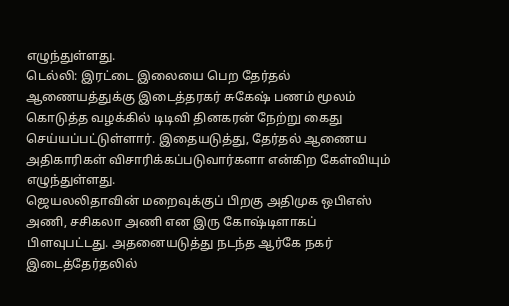எழுந்துள்ளது.
டெல்லி: இரட்டை இலையை பெற தேர்தல் ஆணையத்துக்கு இடைத்தரகர் சுகேஷ் பணம் மூலம் கொடுத்த வழக்கில் டிடிவி தினகரன் நேற்று கைது செய்யப்பட்டுள்ளார். இதையடுத்து, தேர்தல் ஆணைய அதிகாரிகள் விசாரிக்கப்படுவார்களா என்கிற கேள்வியும் எழுந்துள்ளது.
ஜெயலலிதாவின் மறைவுக்குப் பிறகு அதிமுக ஒபிஎஸ் அணி, சசிகலா அணி என இரு கோஷ்டிளாகப் பிளவுபட்டது. அதனையடுத்து நடந்த ஆர்கே நகர் இடைத்தேர்தலில்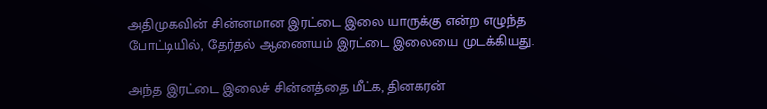அதிமுகவின் சின்னமான இரட்டை இலை யாருக்கு என்ற எழுந்த போட்டியில், தேர்தல் ஆணையம் இரட்டை இலையை முடக்கியது.

அந்த இரட்டை இலைச் சின்னத்தை மீட்க, தினகரன்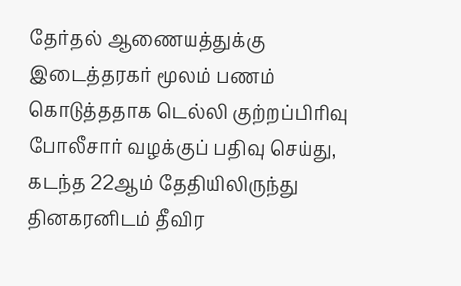தேர்தல் ஆணையத்துக்கு இடைத்தரகர் மூலம் பணம் கொடுத்ததாக டெல்லி குற்றப்பிரிவு போலீசார் வழக்குப் பதிவு செய்து, கடந்த 22ஆம் தேதியிலிருந்து தினகரனிடம் தீவிர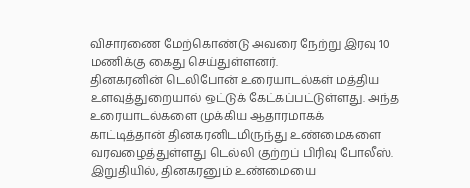விசாரணை மேற்கொண்டு அவரை நேற்று இரவு 10 மணிக்கு கைது செய்துள்ளனர்.
தினகரனின் டெலிபோன் உரையாடல்கள் மத்திய உளவுத்துறையால் ஒட்டுக் கேட்கப்பட்டுள்ளது. அந்த உரையாடல்களை முக்கிய ஆதாரமாகக் காட்டித்தான் தினகரனிடமிருந்து உண்மைகளை வரவழைத்துள்ளது டெல்லி குற்றப் பிரிவு போலீஸ். இறுதியில், தினகரனும் உண்மையை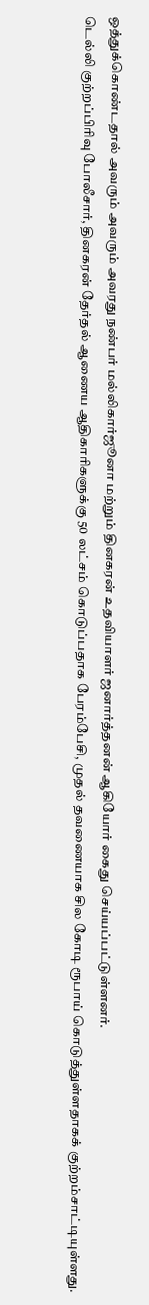ஒத்துக்கொண்டதால் அவரும் அவரும் அவரது நண்பர் மல்லிகார்ஜூனா மற்றும் தினகரன் உதவியாளர் ஜனார்த்தனன் ஆகியோர் கைது செய்யப்பட்டுள்ளனர்.
டெல்லி குற்றப்பிரிவு போலீசார், தினகரன் தேர்தல் ஆணைய ஆதிகாரிகளுக்கு 50 லட்சம் கொடுப்பதாக பேரம்பேசி, முதல் தவணையாக சில கோடி ரூபாய் கொடுத்துள்ளதாகக் குற்றம்சாட்டியுள்ளது.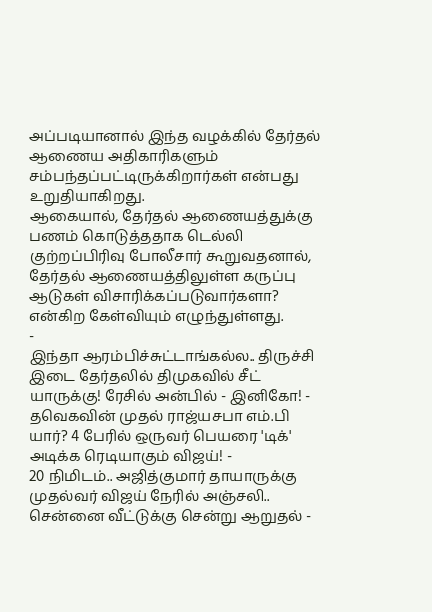அப்படியானால் இந்த வழக்கில் தேர்தல் ஆணைய அதிகாரிகளும் சம்பந்தப்பட்டிருக்கிறார்கள் என்பது உறுதியாகிறது.
ஆகையால், தேர்தல் ஆணையத்துக்கு பணம் கொடுத்ததாக டெல்லி குற்றப்பிரிவு போலீசார் கூறுவதனால், தேர்தல் ஆணையத்திலுள்ள கருப்பு ஆடுகள் விசாரிக்கப்படுவார்களா? என்கிற கேள்வியும் எழுந்துள்ளது.
-
இந்தா ஆரம்பிச்சுட்டாங்கல்ல.. திருச்சி இடை தேர்தலில் திமுகவில் சீட் யாருக்கு! ரேசில் அன்பில் - இனிகோ! -
தவெகவின் முதல் ராஜ்யசபா எம்.பி யார்? 4 பேரில் ஒருவர் பெயரை 'டிக்' அடிக்க ரெடியாகும் விஜய்! -
20 நிமிடம்.. அஜித்குமார் தாயாருக்கு முதல்வர் விஜய் நேரில் அஞ்சலி.. சென்னை வீட்டுக்கு சென்று ஆறுதல் -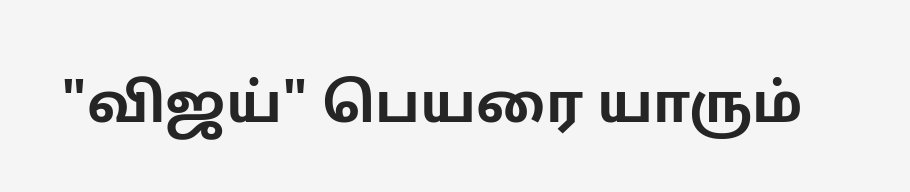"விஜய்" பெயரை யாரும்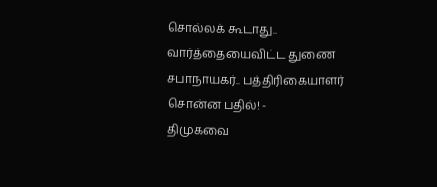சொல்லக் கூடாது.. வார்த்தையைவிட்ட துணை சபாநாயகர்.. பத்திரிகையாளர் சொன்ன பதில்! -
திமுகவை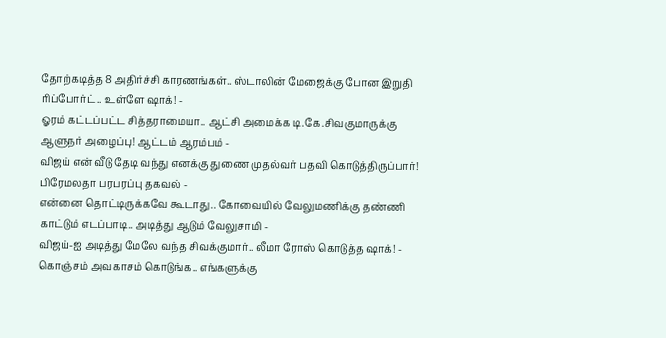தோற்கடித்த 8 அதிர்ச்சி காரணங்கள்.. ஸ்டாலின் மேஜைக்கு போன இறுதி ரிப்போர்ட்.. உள்ளே ஷாக்! -
ஓரம் கட்டப்பட்ட சித்தராமையா.. ஆட்சி அமைக்க டி.கே.சிவகுமாருக்கு ஆளுநர் அழைப்பு! ஆட்டம் ஆரம்பம் -
விஜய் என் வீடு தேடி வந்து எனக்கு துணை முதல்வர் பதவி கொடுத்திருப்பார்! பிரேமலதா பரபரப்பு தகவல் -
என்னை தொட்டிருக்கவே கூடாது.. கோவையில் வேலுமணிக்கு தண்ணி காட்டும் எடப்பாடி.. அடித்து ஆடும் வேலுசாமி -
விஜய்-ஐ அடித்து மேலே வந்த சிவக்குமார்.. லீமா ரோஸ் கொடுத்த ஷாக்! -
கொஞ்சம் அவகாசம் கொடுங்க.. எங்களுக்கு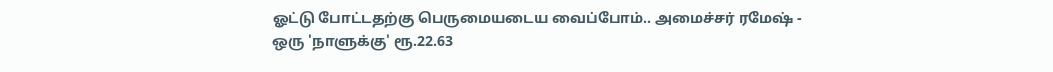ஓட்டு போட்டதற்கு பெருமையடைய வைப்போம்.. அமைச்சர் ரமேஷ் -
ஒரு 'நாளுக்கு' ரூ.22.63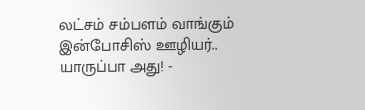லட்சம் சம்பளம் வாங்கும் இன்போசிஸ் ஊழியர்.. யாருப்பா அது! -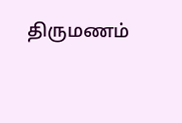திருமணம்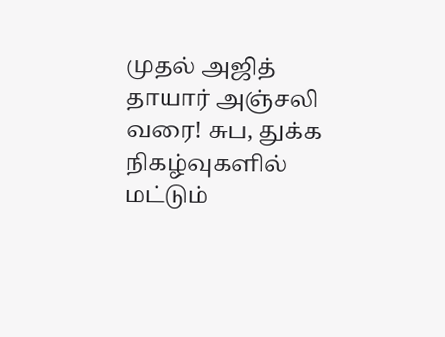முதல் அஜித் தாயார் அஞ்சலி வரை! சுப, துக்க நிகழ்வுகளில் மட்டும்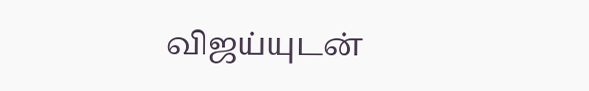விஜய்யுடன்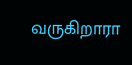வருகிறாரா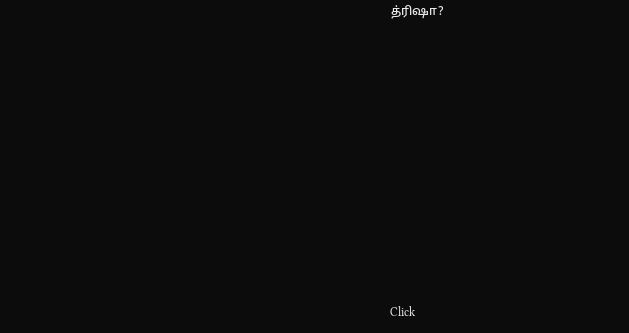த்ரிஷா?












Click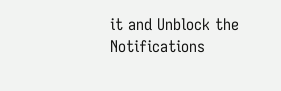it and Unblock the Notifications